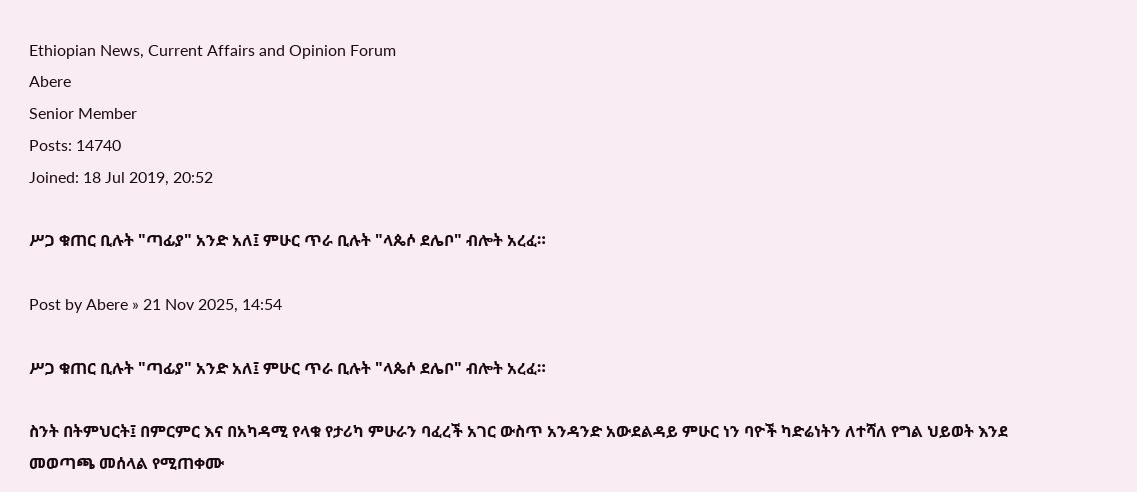Ethiopian News, Current Affairs and Opinion Forum
Abere
Senior Member
Posts: 14740
Joined: 18 Jul 2019, 20:52

ሥጋ ቁጠር ቢሉት "ጣፊያ" አንድ አለ፤ ምሁር ጥራ ቢሉት "ላጴሶ ደሌቦ" ብሎት አረፈ።

Post by Abere » 21 Nov 2025, 14:54

ሥጋ ቁጠር ቢሉት "ጣፊያ" አንድ አለ፤ ምሁር ጥራ ቢሉት "ላጴሶ ደሌቦ" ብሎት አረፈ።

ስንት በትምህርት፤ በምርምር እና በአካዳሚ የላቁ የታሪካ ምሁራን ባፈረች አገር ውስጥ አንዳንድ አውደልዳይ ምሁር ነን ባዮች ካድሬነትን ለተሻለ የግል ህይወት እንደ መወጣጫ መሰላል የሚጠቀሙ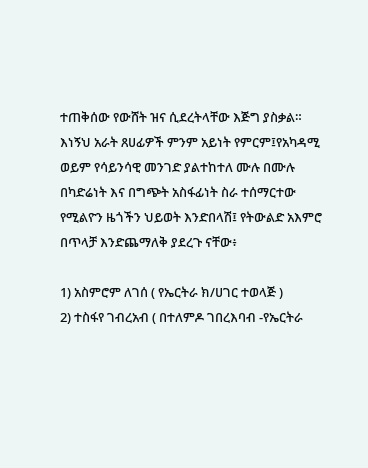ተጠቅሰው የውሸት ዝና ሲደረትላቸው እጅግ ያስቃል። እነኝህ አራት ጸሀፊዎች ምንም አይነት የምርም፤የአካዳሚ ወይም የሳይንሳዊ መንገድ ያልተከተለ ሙሉ በሙሉ በካድሬነት እና በግጭት አስፋፊነት ስራ ተሰማርተው የሚልዮን ዜጎችን ህይወት እንድበላሽ፤ የትውልድ አእምሮ በጥላቻ እንድጨማለቅ ያደረጉ ናቸው፥

1) አስምሮም ለገሰ ( የኤርትራ ክ/ሀገር ተወላጅ )
2) ተስፋየ ገብረአብ ( በተለምዶ ገበረእባብ -የኤርትራ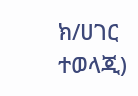ክ/ሀገር ተወላጂ)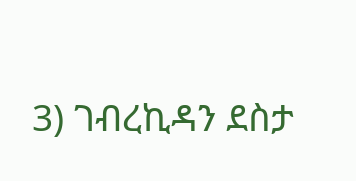3) ገብረኪዳን ደስታ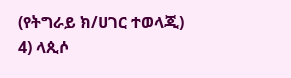(የትግራይ ክ/ሀገር ተወላጂ)
4) ላጲሶ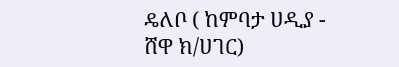ዴለቦ ( ከምባታ ሀዲያ - ሸዋ ክ/ሀገር)